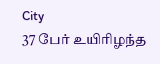City
37 பேர் உயிரிழந்த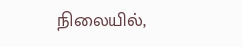நிலையில்,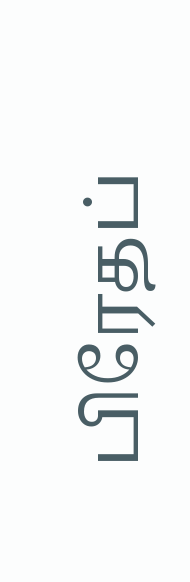பிரேதப்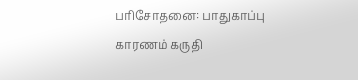பரிசோதனை: பாதுகாப்பு காரணம் கருதி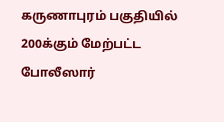கருணாபுரம் பகுதியில் 200க்கும் மேற்பட்ட போலீஸார்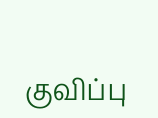குவிப்பு